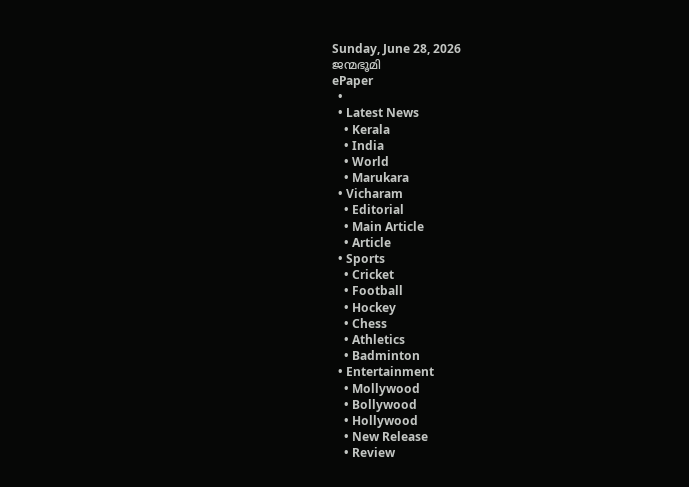Sunday, June 28, 2026
ജന്മഭൂമി
ePaper
  •
  • Latest News
    • Kerala
    • India
    • World
    • Marukara
  • Vicharam
    • Editorial
    • Main Article
    • Article
  • Sports
    • Cricket
    • Football
    • Hockey
    • Chess
    • Athletics
    • Badminton
  • Entertainment
    • Mollywood
    • Bollywood
    • Hollywood
    • New Release
    • Review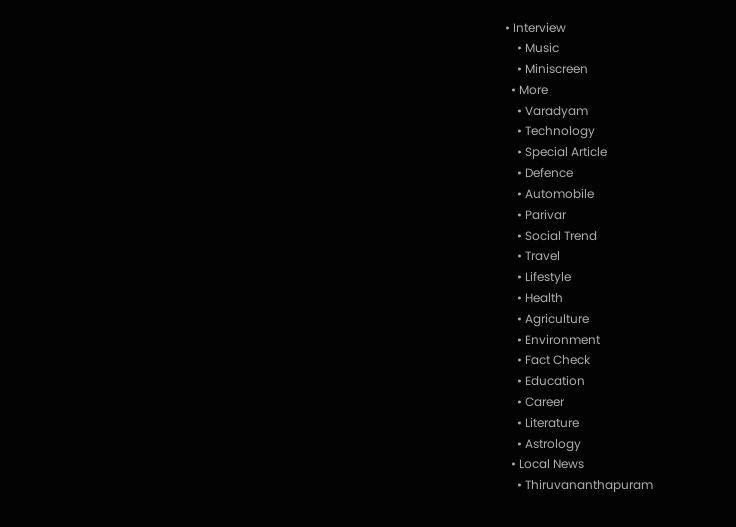• Interview
    • Music
    • Miniscreen
  • More
    • Varadyam
    • Technology
    • Special Article
    • Defence
    • Automobile
    • Parivar
    • Social Trend
    • Travel
    • Lifestyle
    • Health
    • Agriculture
    • Environment
    • Fact Check
    • Education
    • Career
    • Literature
    • Astrology
  • Local News
    • Thiruvananthapuram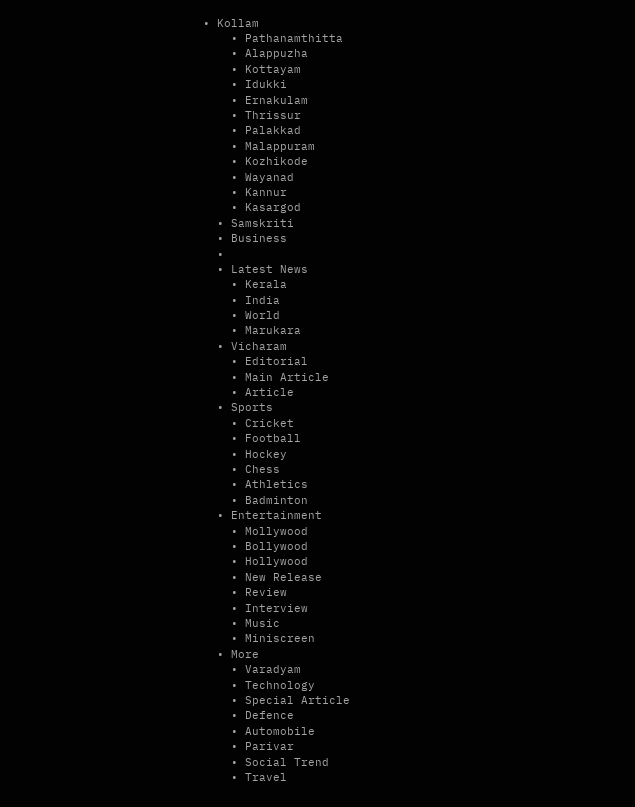• Kollam
    • Pathanamthitta
    • Alappuzha
    • Kottayam
    • Idukki
    • Ernakulam
    • Thrissur
    • Palakkad
    • Malappuram
    • Kozhikode
    • Wayanad
    • Kannur
    • Kasargod
  • Samskriti
  • Business
  •
  • Latest News
    • Kerala
    • India
    • World
    • Marukara
  • Vicharam
    • Editorial
    • Main Article
    • Article
  • Sports
    • Cricket
    • Football
    • Hockey
    • Chess
    • Athletics
    • Badminton
  • Entertainment
    • Mollywood
    • Bollywood
    • Hollywood
    • New Release
    • Review
    • Interview
    • Music
    • Miniscreen
  • More
    • Varadyam
    • Technology
    • Special Article
    • Defence
    • Automobile
    • Parivar
    • Social Trend
    • Travel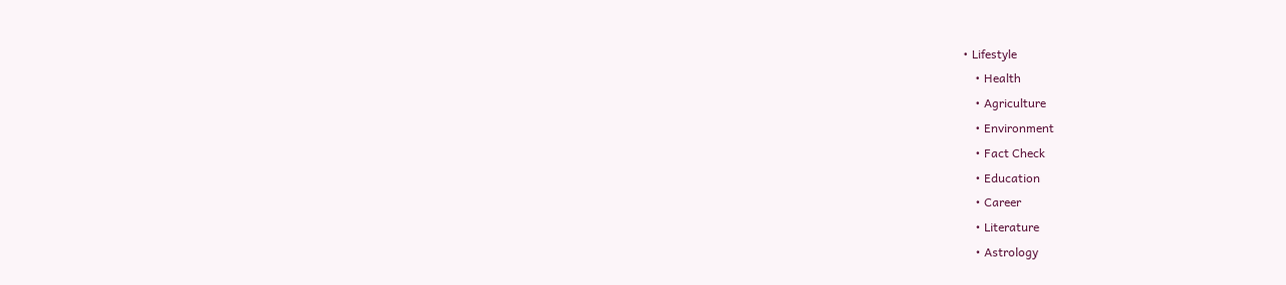• Lifestyle
    • Health
    • Agriculture
    • Environment
    • Fact Check
    • Education
    • Career
    • Literature
    • Astrology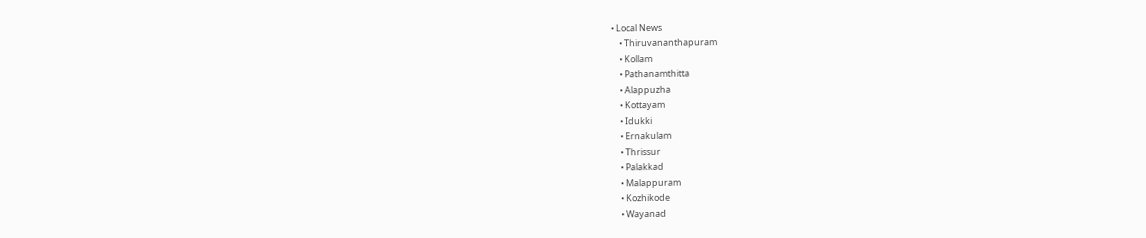• Local News
    • Thiruvananthapuram
    • Kollam
    • Pathanamthitta
    • Alappuzha
    • Kottayam
    • Idukki
    • Ernakulam
    • Thrissur
    • Palakkad
    • Malappuram
    • Kozhikode
    • Wayanad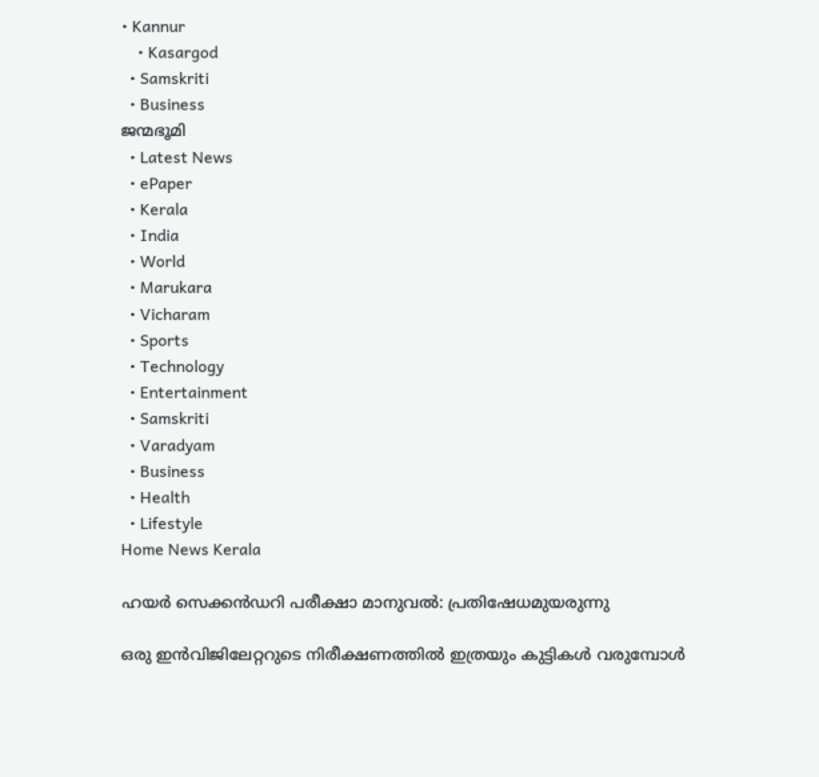• Kannur
    • Kasargod
  • Samskriti
  • Business
ജന്മഭൂമി
  • Latest News
  • ePaper
  • Kerala
  • India
  • World
  • Marukara
  • Vicharam
  • Sports
  • Technology
  • Entertainment
  • Samskriti
  • Varadyam
  • Business
  • Health
  • Lifestyle
Home News Kerala

ഹയര്‍ സെക്കന്‍ഡറി പരീക്ഷാ മാനുവല്‍: പ്രതിഷേധമുയരുന്നു

ഒരു ഇന്‍വിജിലേറ്ററുടെ നിരീക്ഷണത്തില്‍ ഇത്രയും കുട്ടികള്‍ വരുമ്പോള്‍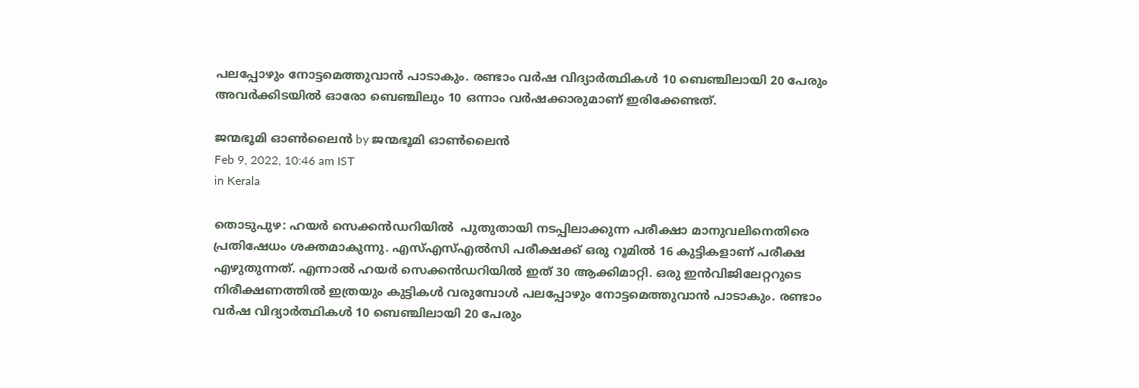പലപ്പോഴും നോട്ടമെത്തുവാന്‍ പാടാകും. രണ്ടാം വര്‍ഷ വിദ്യാര്‍ത്ഥികള്‍ 10 ബെഞ്ചിലായി 20 പേരും അവര്‍ക്കിടയില്‍ ഓരോ ബെഞ്ചിലും 10 ഒന്നാം വര്‍ഷക്കാരുമാണ് ഇരിക്കേണ്ടത്.

ജന്മഭൂമി ഓണ്‍ലൈന്‍ by ജന്മഭൂമി ഓണ്‍ലൈന്‍
Feb 9, 2022, 10:46 am IST
in Kerala

തൊടുപുഴ: ഹയര്‍ സെക്കന്‍ഡറിയില്‍  പുതുതായി നടപ്പിലാക്കുന്ന പരീക്ഷാ മാനുവലിനെതിരെ പ്രതിഷേധം ശക്തമാകുന്നു. എസ്എസ്എല്‍സി പരീക്ഷക്ക് ഒരു റൂമില്‍ 16 കുട്ടികളാണ് പരീക്ഷ എഴുതുന്നത്. എന്നാല്‍ ഹയര്‍ സെക്കന്‍ഡറിയില്‍ ഇത് 30 ആക്കിമാറ്റി. ഒരു ഇന്‍വിജിലേറ്ററുടെ നിരീക്ഷണത്തില്‍ ഇത്രയും കുട്ടികള്‍ വരുമ്പോള്‍ പലപ്പോഴും നോട്ടമെത്തുവാന്‍ പാടാകും. രണ്ടാം വര്‍ഷ വിദ്യാര്‍ത്ഥികള്‍ 10 ബെഞ്ചിലായി 20 പേരും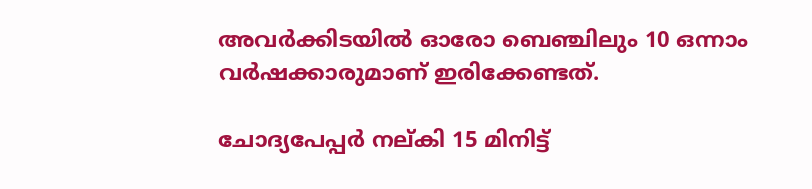അവര്‍ക്കിടയില്‍ ഓരോ ബെഞ്ചിലും 10 ഒന്നാം വര്‍ഷക്കാരുമാണ് ഇരിക്കേണ്ടത്.

ചോദ്യപേപ്പര്‍ നല്കി 15 മിനിട്ട്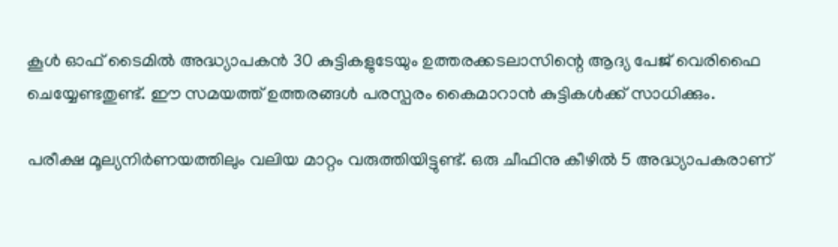കൂള്‍ ഓഫ് ടൈമില്‍ അദ്ധ്യാപകന്‍ 30 കുട്ടികളുടേയും ഉത്തരക്കടലാസിന്റെ ആദ്യ പേജ് വെരിഫൈ ചെയ്യേണ്ടതുണ്ട്. ഈ സമയത്ത് ഉത്തരങ്ങള്‍ പരസ്പരം കൈമാറാന്‍ കുട്ടികള്‍ക്ക് സാധിക്കും.

പരീക്ഷ മൂല്യനിര്‍ണയത്തിലും വലിയ മാറ്റം വരുത്തിയിട്ടുണ്ട്. ഒരു ചീഫിനു കീഴില്‍ 5 അദ്ധ്യാപകരാണ്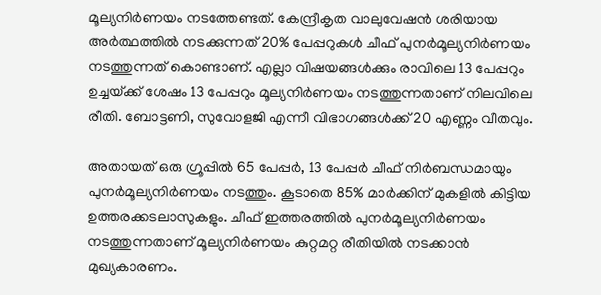മൂല്യനിര്‍ണയം നടത്തേണ്ടത്. കേന്ദ്രീകൃത വാലുവേഷന്‍ ശരിയായ അര്‍ത്ഥത്തില്‍ നടക്കുന്നത് 20% പേപ്പറുകള്‍ ചീഫ് പുനര്‍മൂല്യനിര്‍ണയം നടത്തുന്നത് കൊണ്ടാണ്. എല്ലാ വിഷയങ്ങള്‍ക്കും രാവിലെ 13 പേപ്പറും ഉച്ചയ്‌ക്ക് ശേഷം 13 പേപ്പറും മൂല്യനിര്‍ണയം നടത്തുന്നതാണ് നിലവിലെ രീതി. ബോട്ടണി, സുവോളജി എന്നീ വിഭാഗങ്ങള്‍ക്ക് 20 എണ്ണം വീതവും.

അതായത് ഒരു ഗ്രൂപ്പില്‍ 65 പേപ്പര്‍, 13 പേപ്പര്‍ ചീഫ് നിര്‍ബന്ധമായും പുനര്‍മൂല്യനിര്‍ണയം നടത്തും. കൂടാതെ 85% മാര്‍ക്കിന് മുകളില്‍ കിട്ടിയ ഉത്തരക്കടലാസുകളും. ചീഫ് ഇത്തരത്തില്‍ പുനര്‍മൂല്യനിര്‍ണയം നടത്തുന്നതാണ് മൂല്യനിര്‍ണയം കുറ്റമറ്റ രീതിയില്‍ നടക്കാന്‍ മുഖ്യകാരണം.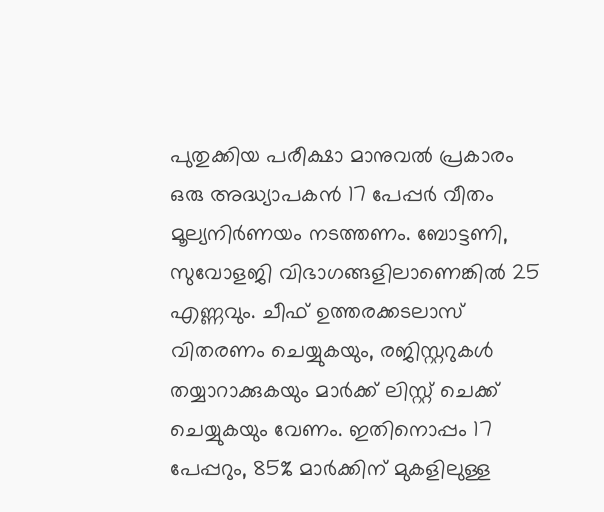പുതുക്കിയ പരീക്ഷാ മാനുവല്‍ പ്രകാരം ഒരു അദ്ധ്യാപകന്‍ 17 പേപ്പര്‍ വീതം മൂല്യനിര്‍ണയം നടത്തണം. ബോട്ടണി, സുവോളജി വിഭാഗങ്ങളിലാണെങ്കില്‍ 25 എണ്ണവും. ചീഫ് ഉത്തരക്കടലാസ് വിതരണം ചെയ്യുകയും, രജിസ്റ്ററുകള്‍ തയ്യാറാക്കുകയും മാര്‍ക്ക് ലിസ്റ്റ് ചെക്ക് ചെയ്യുകയും വേണം. ഇതിനൊപ്പം 17 പേപ്പറും, 85% മാര്‍ക്കിന് മുകളിലുള്ള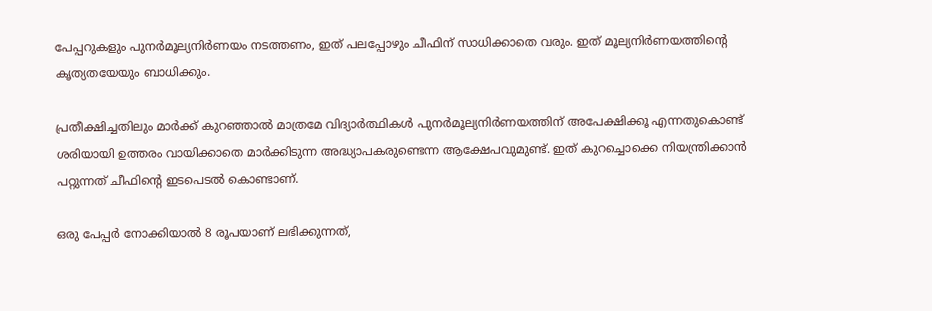പേപ്പറുകളും പുനര്‍മൂല്യനിര്‍ണയം നടത്തണം, ഇത് പലപ്പോഴും ചീഫിന് സാധിക്കാതെ വരും. ഇത് മൂല്യനിര്‍ണയത്തിന്റെ കൃത്യതയേയും ബാധിക്കും.

പ്രതീക്ഷിച്ചതിലും മാര്‍ക്ക് കുറഞ്ഞാല്‍ മാത്രമേ വിദ്യാര്‍ത്ഥികള്‍ പുനര്‍മൂല്യനിര്‍ണയത്തിന് അപേക്ഷിക്കൂ എന്നതുകൊണ്ട് ശരിയായി ഉത്തരം വായിക്കാതെ മാര്‍ക്കിടുന്ന അദ്ധ്യാപകരുണ്ടെന്ന ആക്ഷേപവുമുണ്ട്. ഇത് കുറച്ചൊക്കെ നിയന്ത്രിക്കാന്‍ പറ്റുന്നത് ചീഫിന്റെ ഇടപെടല്‍ കൊണ്ടാണ്.

ഒരു പേപ്പര്‍ നോക്കിയാല്‍ 8 രൂപയാണ് ലഭിക്കുന്നത്,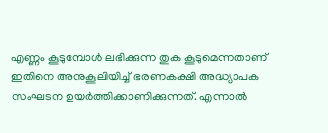എണ്ണം കൂടുമ്പോള്‍ ലഭിക്കുന്ന തുക കൂടുമെന്നതാണ് ഇതിനെ അനുകൂലിയിച്ച് ഭരണകക്ഷി അദ്ധ്യാപക സംഘടന ഉയര്‍ത്തിക്കാണിക്കുന്നത്. എന്നാല്‍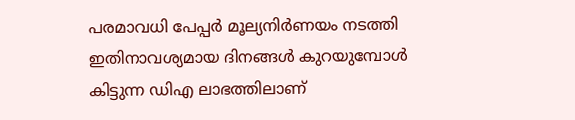പരമാവധി പേപ്പര്‍ മൂല്യനിര്‍ണയം നടത്തി ഇതിനാവശ്യമായ ദിനങ്ങള്‍ കുറയുമ്പോള്‍ കിട്ടുന്ന ഡിഎ ലാഭത്തിലാണ്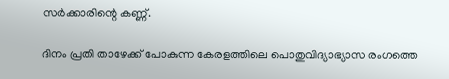സര്‍ക്കാരിന്റെ കണ്ണ്.

ദിനം പ്രതി താഴേക്ക് പോകുന്ന കേരളത്തിലെ പൊതുവിദ്യാഭ്യാസ രംഗത്തെ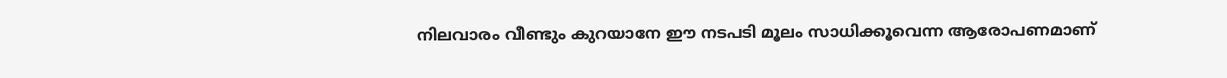നിലവാരം വീണ്ടും കുറയാനേ ഈ നടപടി മൂലം സാധിക്കൂവെന്ന ആരോപണമാണ്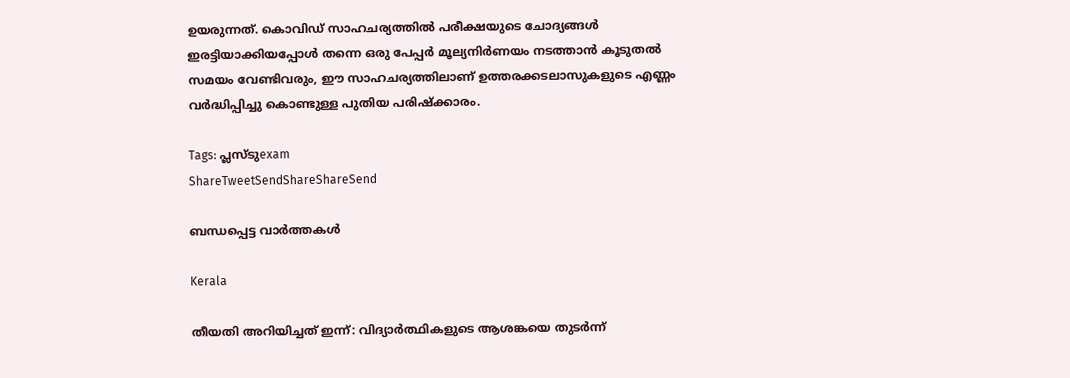ഉയരുന്നത്. കൊവിഡ് സാഹചര്യത്തില്‍ പരീക്ഷയുടെ ചോദ്യങ്ങള്‍ ഇരട്ടിയാക്കിയപ്പോള്‍ തന്നെ ഒരു പേപ്പര്‍ മൂല്യനിര്‍ണയം നടത്താന്‍ കൂടുതല്‍ സമയം വേണ്ടിവരും, ഈ സാഹചര്യത്തിലാണ് ഉത്തരക്കടലാസുകളുടെ എണ്ണം വര്‍ദ്ധിപ്പിച്ചു കൊണ്ടുള്ള പുതിയ പരിഷ്‌ക്കാരം.

Tags: പ്ലസ്ടുexam
ShareTweetSendShareShareSend

ബന്ധപ്പെട്ട വാര്‍ത്തകള്‍

Kerala

തീയതി അറിയിച്ചത് ഇന്ന്: വിദ്യാര്‍ത്ഥികളുടെ ആശങ്കയെ തുടര്‍ന്ന്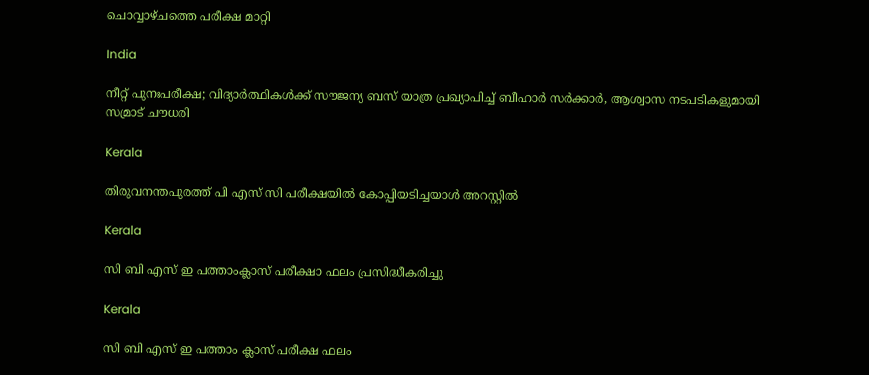ചൊവ്വാഴ്ചത്തെ പരീക്ഷ മാറ്റി

India

നീറ്റ് പുനഃപരീക്ഷ; വിദ്യാർത്ഥികൾക്ക് സൗജന്യ ബസ് യാത്ര പ്രഖ്യാപിച്ച് ബീഹാർ സർക്കാർ, ആശ്വാസ നടപടികളുമായി സമ്രാട് ചൗധരി

Kerala

തിരുവനന്തപുരത്ത് പി എസ് സി പരീക്ഷയില്‍ കോപ്പിയടിച്ചയാള്‍ അറസ്റ്റില്‍

Kerala

സി ബി എസ് ഇ പത്താംക്ലാസ് പരീക്ഷാ ഫലം പ്രസിദ്ധീകരിച്ചു

Kerala

സി ബി എസ് ഇ പത്താം ക്ലാസ് പരീക്ഷ ഫലം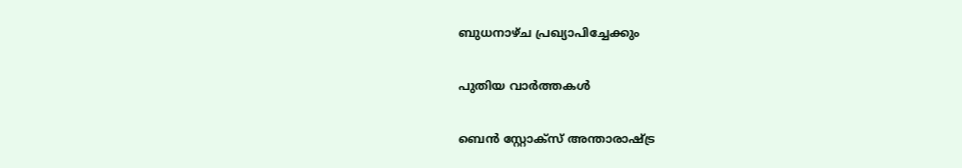ബുധനാഴ്ച പ്രഖ്യാപിച്ചേക്കും

പുതിയ വാര്‍ത്തകള്‍

ബെന്‍ സ്റ്റോക്സ് അന്താരാഷ്‌ട്ര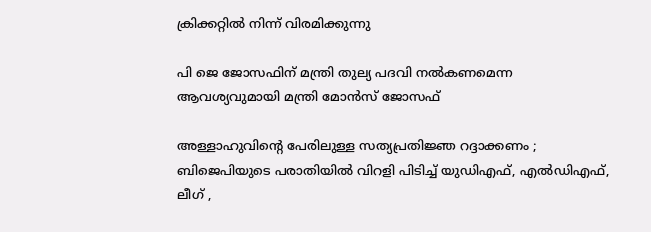ക്രിക്കറ്റില്‍ നിന്ന് വിരമിക്കുന്നു

പി ജെ ജോസഫിന് മന്ത്രി തുല്യ പദവി നല്‍കണമെന്ന ആവശ്യവുമായി മന്ത്രി മോന്‍സ് ജോസഫ്

അള്ളാഹുവിന്റെ പേരിലുള്ള സത്യപ്രതിജ്ഞ റദ്ദാക്കണം ; ബിജെപിയുടെ പരാതിയിൽ വിറളി പിടിച്ച് യുഡിഎഫ്, എൽഡിഎഫ്, ലീഗ് ,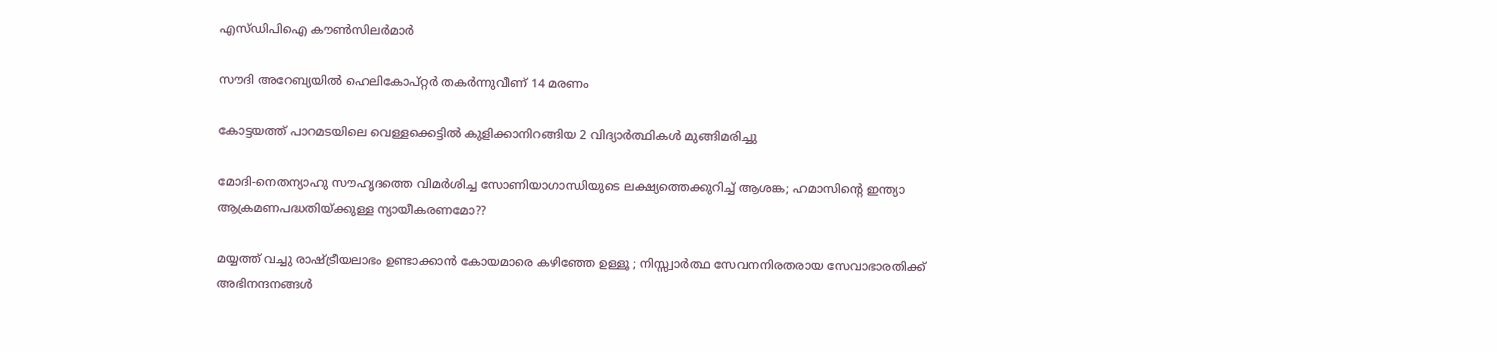എസ്ഡിപിഐ കൗൺസിലർമാർ

സൗദി അറേബ്യയില്‍ ഹെലികോപ്റ്റര്‍ തകര്‍ന്നുവീണ് 14 മരണം

കോട്ടയത്ത് പാറമടയിലെ വെള്ളക്കെട്ടില്‍ കുളിക്കാനിറങ്ങിയ 2 വിദ്യാര്‍ത്ഥികള്‍ മുങ്ങിമരിച്ചു

മോദി-നെതന്യാഹു സൗഹൃദത്തെ വിമര്‍ശിച്ച സോണിയാഗാന്ധിയുടെ ലക്ഷ്യത്തെക്കുറിച്ച് ആശങ്ക; ഹമാസിന്റെ ഇന്ത്യാ ആക്രമണപദ്ധതിയ്‌ക്കുള്ള ന്യായീകരണമോ??

മയ്യത്ത് വച്ചു രാഷ്‌ട്രീയലാഭം ഉണ്ടാക്കാൻ കോയമാരെ കഴിഞ്ഞേ ഉള്ളൂ ; നിസ്സ്വാർത്ഥ സേവനനിരതരായ സേവാഭാരതിക്ക് അഭിനന്ദനങ്ങൾ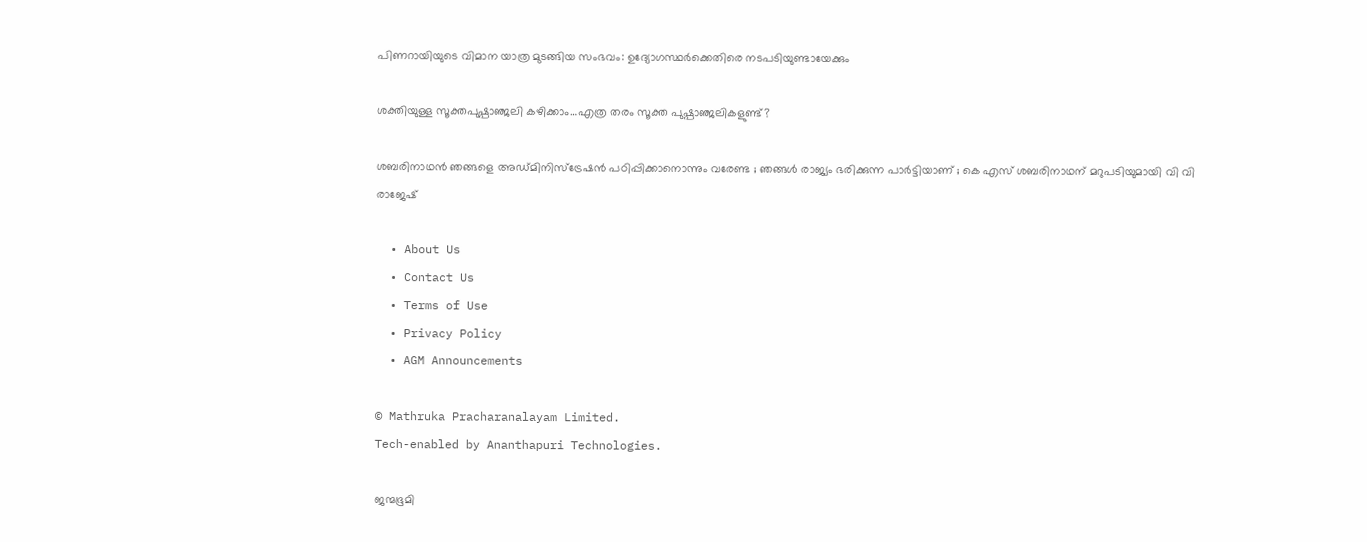പിണറായിയുടെ വിമാന യാത്ര മുടങ്ങിയ സംഭവം: ഉദ്യോഗസ്ഥര്‍ക്കെതിരെ നടപടിയുണ്ടായേക്കും

ശക്തിയുള്ള സൂക്തപുഷ്പാഞ്ജലി കഴിക്കാം…എത്ര തരം സൂക്ത പുഷ്പാഞ്ജലികളുണ്ട്?

ശബരിനാഥൻ ഞങ്ങളെ അഡ്മിനിസ്‌ട്രേഷൻ പഠിപ്പിക്കാനൊന്നും വരേണ്ട ; ഞങ്ങൾ രാജ്യം ഭരിക്കുന്ന പാർട്ടിയാണ് ; കെ എസ് ശബരിനാഥന് മറുപടിയുമായി വി വി രാജേഷ്

  • About Us
  • Contact Us
  • Terms of Use
  • Privacy Policy
  • AGM Announcements

© Mathruka Pracharanalayam Limited.
Tech-enabled by Ananthapuri Technologies.

ജന്മഭൂമി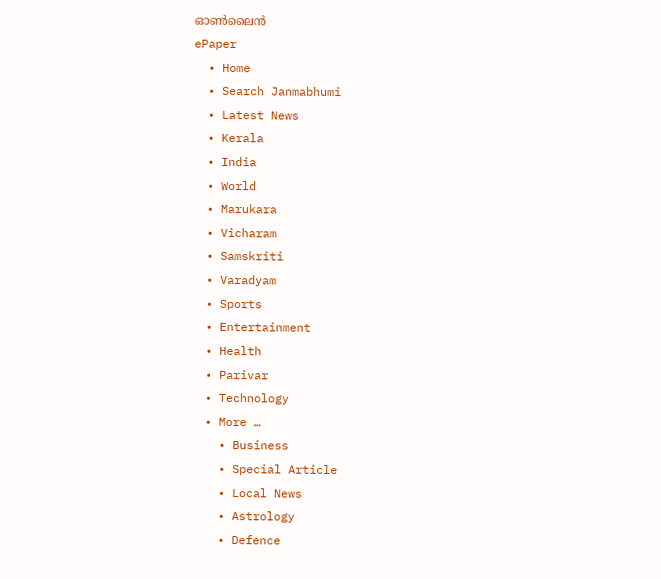ഓണ്‍ലൈന്‍
ePaper
  • Home
  • Search Janmabhumi
  • Latest News
  • Kerala
  • India
  • World
  • Marukara
  • Vicharam
  • Samskriti
  • Varadyam
  • Sports
  • Entertainment
  • Health
  • Parivar
  • Technology
  • More …
    • Business
    • Special Article
    • Local News
    • Astrology
    • Defence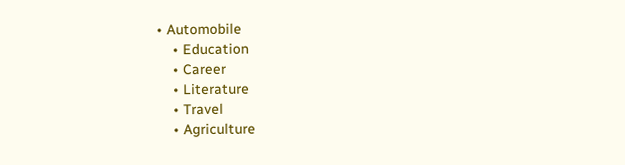• Automobile
    • Education
    • Career
    • Literature
    • Travel
    • Agriculture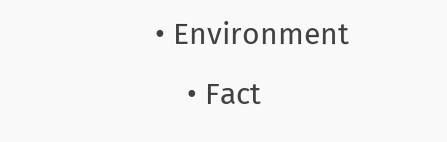• Environment
    • Fact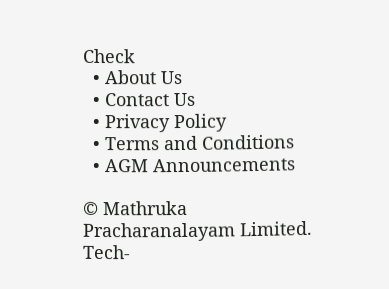Check
  • About Us
  • Contact Us
  • Privacy Policy
  • Terms and Conditions
  • AGM Announcements

© Mathruka Pracharanalayam Limited.
Tech-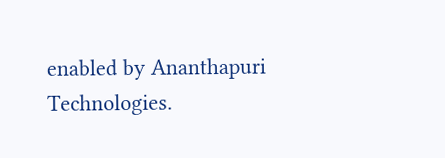enabled by Ananthapuri Technologies.